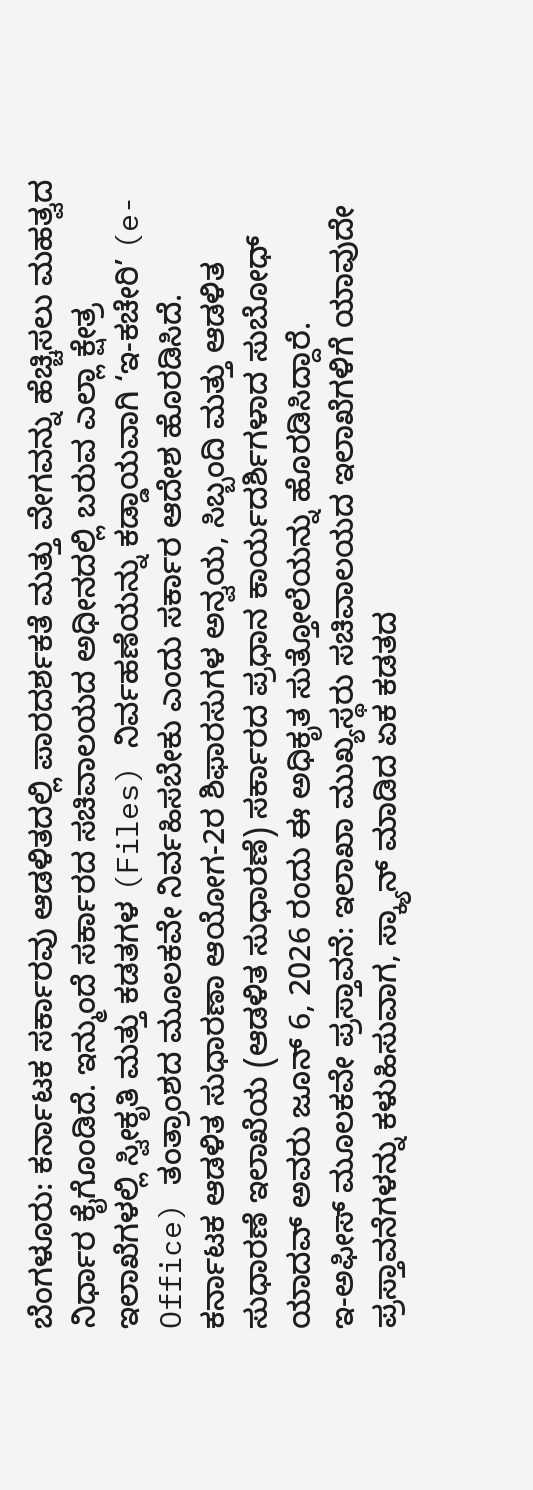ಬೆಂಗಳೂರು: ಕರ್ನಾಟಕ ಸರ್ಕಾರವು ಆಡಳಿತದಲ್ಲಿ ಪಾರದರ್ಶಕತೆ ಮತ್ತು ವೇಗವನ್ನು ಹೆಚ್ಚಿಸಲು ಮಹತ್ವದ ನಿರ್ಧಾರ ಕೈಗೊಂಡಿದೆ. ಇನ್ಮುಂದೆ ಸರ್ಕಾರದ ಸಚಿವಾಲಯದ ಅಧೀನದಲ್ಲಿ ಬರುವ ಎಲ್ಲಾ ಕ್ಷೇತ್ರ ಇಲಾಖೆಗಳಲ್ಲಿ ಸ್ವೀಕೃತಿ ಮತ್ತು ಕಡತಗಳ (Files) ನಿರ್ವಹಣೆಯನ್ನು ಕಡ್ಡಾಯವಾಗಿ ‘ಇ-ಕಚೇರಿ’ (e-Office) ತಂತ್ರಾಂಶದ ಮೂಲಕವೇ ನಿರ್ವಹಿಸಬೇಕು ಎಂದು ಸರ್ಕಾರ ಆದೇಶ ಹೊರಡಿಸಿದೆ.
ಕರ್ನಾಟಕ ಆಡಳಿತ ಸುಧಾರಣಾ ಆಯೋಗ-2ರ ಶಿಫಾರಸುಗಳ ಅನ್ವಯ, ಸಿಬ್ಬಂದಿ ಮತ್ತು ಆಡಳಿತ ಸುಧಾರಣೆ ಇಲಾಖೆಯ (ಆಡಳಿತ ಸುಧಾರಣೆ) ಸರ್ಕಾರದ ಪ್ರಧಾನ ಕಾರ್ಯದರ್ಶಿಗಳಾದ ಸುಬೋಧ್ ಯಾದವ್ ಅವರು ಜೂನ್ 6, 2026 ರಂದು ಈ ಅಧಿಕೃತ ಸುತ್ತೋಲೆಯನ್ನು ಹೊರಡಿಸಿದ್ದಾರೆ.
ಇ-ಅಫೀಸ್ ಮೂಲಕವೇ ಪ್ರಸ್ತಾವನೆ: ಇಲಾಖಾ ಮುಖ್ಯಸ್ಥರು ಸಚಿವಾಲಯದ ಇಲಾಖೆಗಳಿಗೆ ಯಾವುದೇ ಪ್ರಸ್ತಾವನೆಗಳನ್ನು ಕಳುಹಿಸುವಾಗ, ಸ್ಕ್ಯಾನ್ ಮಾಡಿದ ಏಕ ಕಡತದ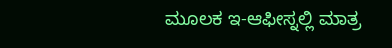ಮೂಲಕ ಇ-ಆಫೀಸ್ನಲ್ಲಿ ಮಾತ್ರ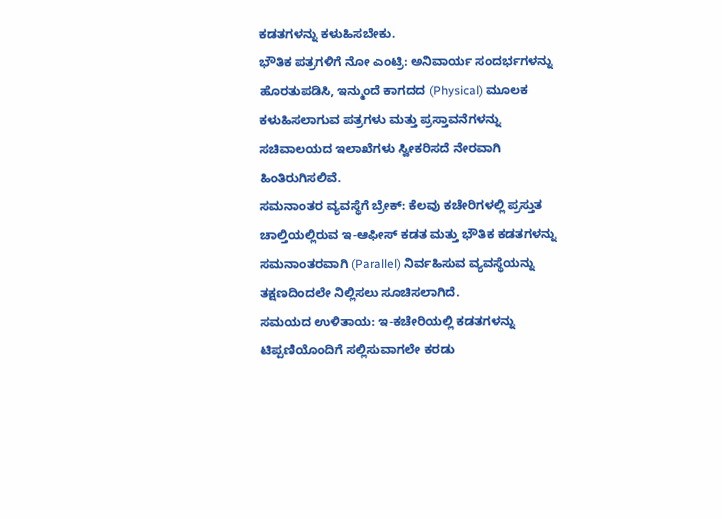ಕಡತಗಳನ್ನು ಕಳುಹಿಸಬೇಕು.
ಭೌತಿಕ ಪತ್ರಗಳಿಗೆ ನೋ ಎಂಟ್ರಿ: ಅನಿವಾರ್ಯ ಸಂದರ್ಭಗಳನ್ನು ಹೊರತುಪಡಿಸಿ, ಇನ್ಮುಂದೆ ಕಾಗದದ (Physical) ಮೂಲಕ ಕಳುಹಿಸಲಾಗುವ ಪತ್ರಗಳು ಮತ್ತು ಪ್ರಸ್ತಾವನೆಗಳನ್ನು ಸಚಿವಾಲಯದ ಇಲಾಖೆಗಳು ಸ್ವೀಕರಿಸದೆ ನೇರವಾಗಿ ಹಿಂತಿರುಗಿಸಲಿವೆ.
ಸಮನಾಂತರ ವ್ಯವಸ್ಥೆಗೆ ಬ್ರೇಕ್: ಕೆಲವು ಕಚೇರಿಗಳಲ್ಲಿ ಪ್ರಸ್ತುತ ಚಾಲ್ತಿಯಲ್ಲಿರುವ ಇ-ಆಫೀಸ್ ಕಡತ ಮತ್ತು ಭೌತಿಕ ಕಡತಗಳನ್ನು ಸಮನಾಂತರವಾಗಿ (Parallel) ನಿರ್ವಹಿಸುವ ವ್ಯವಸ್ಥೆಯನ್ನು ತಕ್ಷಣದಿಂದಲೇ ನಿಲ್ಲಿಸಲು ಸೂಚಿಸಲಾಗಿದೆ.
ಸಮಯದ ಉಳಿತಾಯ: ಇ-ಕಚೇರಿಯಲ್ಲಿ ಕಡತಗಳನ್ನು ಟಿಪ್ಪಣಿಯೊಂದಿಗೆ ಸಲ್ಲಿಸುವಾಗಲೇ ಕರಡು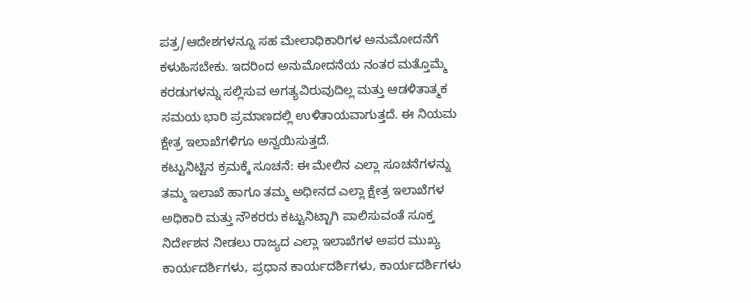ಪತ್ರ/ಆದೇಶಗಳನ್ನೂ ಸಹ ಮೇಲಾಧಿಕಾರಿಗಳ ಅನುಮೋದನೆಗೆ ಕಳುಹಿಸಬೇಕು. ಇದರಿಂದ ಅನುಮೋದನೆಯ ನಂತರ ಮತ್ತೊಮ್ಮೆ ಕರಡುಗಳನ್ನು ಸಲ್ಲಿಸುವ ಅಗತ್ಯವಿರುವುದಿಲ್ಲ ಮತ್ತು ಆಡಳಿತಾತ್ಮಕ ಸಮಯ ಭಾರಿ ಪ್ರಮಾಣದಲ್ಲಿ ಉಳಿತಾಯವಾಗುತ್ತದೆ. ಈ ನಿಯಮ ಕ್ಷೇತ್ರ ಇಲಾಖೆಗಳಿಗೂ ಅನ್ವಯಿಸುತ್ತದೆ.
ಕಟ್ಟುನಿಟ್ಟಿನ ಕ್ರಮಕ್ಕೆ ಸೂಚನೆ: ಈ ಮೇಲಿನ ಎಲ್ಲಾ ಸೂಚನೆಗಳನ್ನು ತಮ್ಮ ಇಲಾಖೆ ಹಾಗೂ ತಮ್ಮ ಅಧೀನದ ಎಲ್ಲಾ ಕ್ಷೇತ್ರ ಇಲಾಖೆಗಳ ಅಧಿಕಾರಿ ಮತ್ತು ನೌಕರರು ಕಟ್ಟುನಿಟ್ಟಾಗಿ ಪಾಲಿಸುವಂತೆ ಸೂಕ್ತ ನಿರ್ದೇಶನ ನೀಡಲು ರಾಜ್ಯದ ಎಲ್ಲಾ ಇಲಾಖೆಗಳ ಅಪರ ಮುಖ್ಯ ಕಾರ್ಯದರ್ಶಿಗಳು, ಪ್ರಧಾನ ಕಾರ್ಯದರ್ಶಿಗಳು, ಕಾರ್ಯದರ್ಶಿಗಳು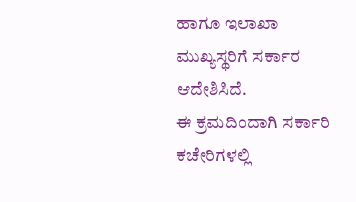ಹಾಗೂ ಇಲಾಖಾ ಮುಖ್ಯಸ್ಥರಿಗೆ ಸರ್ಕಾರ ಆದೇಶಿಸಿದೆ.
ಈ ಕ್ರಮದಿಂದಾಗಿ ಸರ್ಕಾರಿ ಕಚೇರಿಗಳಲ್ಲಿ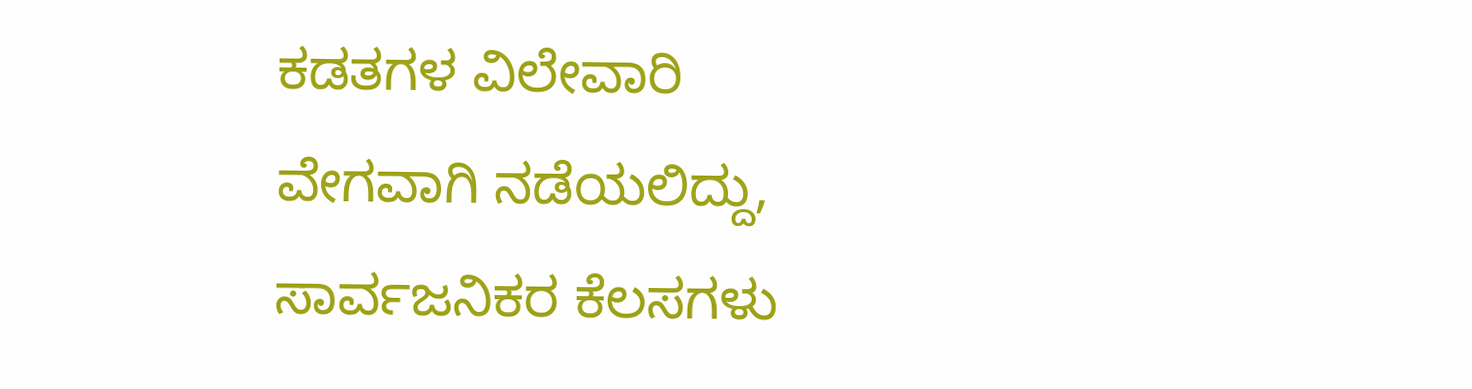ಕಡತಗಳ ವಿಲೇವಾರಿ ವೇಗವಾಗಿ ನಡೆಯಲಿದ್ದು, ಸಾರ್ವಜನಿಕರ ಕೆಲಸಗಳು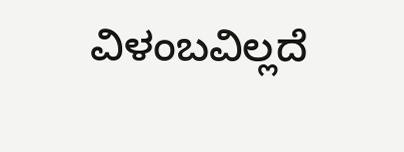ವಿಳಂಬವಿಲ್ಲದೆ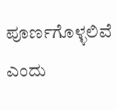ಪೂರ್ಣಗೊಳ್ಳಲಿವೆ ಎಂದು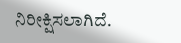ನಿರೀಕ್ಷಿಸಲಾಗಿದೆ.